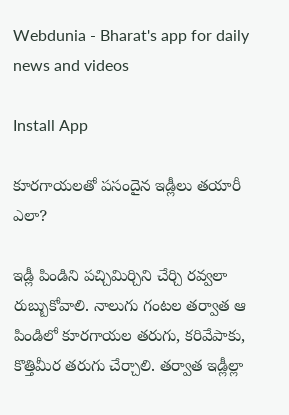Webdunia - Bharat's app for daily news and videos

Install App

కూరగాయలతో పసందైన ఇడ్లీలు తయారీ ఎలా?

ఇడ్లీ పిండిని పచ్చిమిర్చిని చేర్చి రవ్వలా రుబ్బుకోవాలి. నాలుగు గంటల తర్వాత ఆ పిండిలో కూరగాయల తరుగు, కరివేపాకు, కొత్తిమీర తరుగు చేర్చాలి. తర్వాత ఇడ్లీల్లా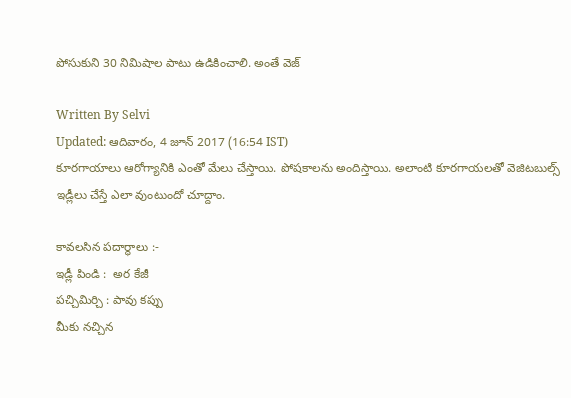పోసుకుని 30 నిమిషాల పాటు ఉడికించాలి. అంతే వెజ్

Written By Selvi
Updated: ఆదివారం, 4 జూన్ 2017 (16:54 IST)
కూరగాయాలు ఆరోగ్యానికి ఎంతో మేలు చేస్తాయి. పోషకాలను అందిస్తాయి. అలాంటి కూరగాయలతో వెజిటబుల్స్ ఇడ్లీలు చేస్తే ఎలా వుంటుందో చూద్దాం.

కావలసిన పదార్థాలు :-
ఇడ్లీ పిండి :  అర కేజీ
పచ్చిమిర్చి : పావు కప్పు
మీకు నచ్చిన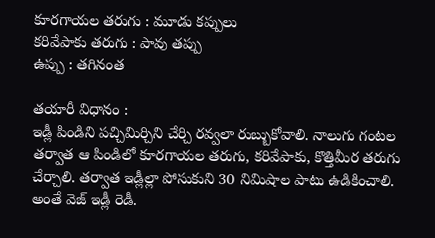కూరగాయల తరుగు : మూడు కప్పులు
కరివేపాకు తరుగు : పావు తప్పు
ఉప్పు : తగినంత

తయారీ విధానం :
ఇడ్లీ పిండిని పచ్చిమిర్చిని చేర్చి రవ్వలా రుబ్బుకోవాలి. నాలుగు గంటల తర్వాత ఆ పిండిలో కూరగాయల తరుగు, కరివేపాకు, కొత్తిమీర తరుగు చేర్చాలి. తర్వాత ఇడ్లీల్లా పోసుకుని 30 నిమిషాల పాటు ఉడికించాలి. అంతే వెజ్ ఇడ్లీ రెడీ.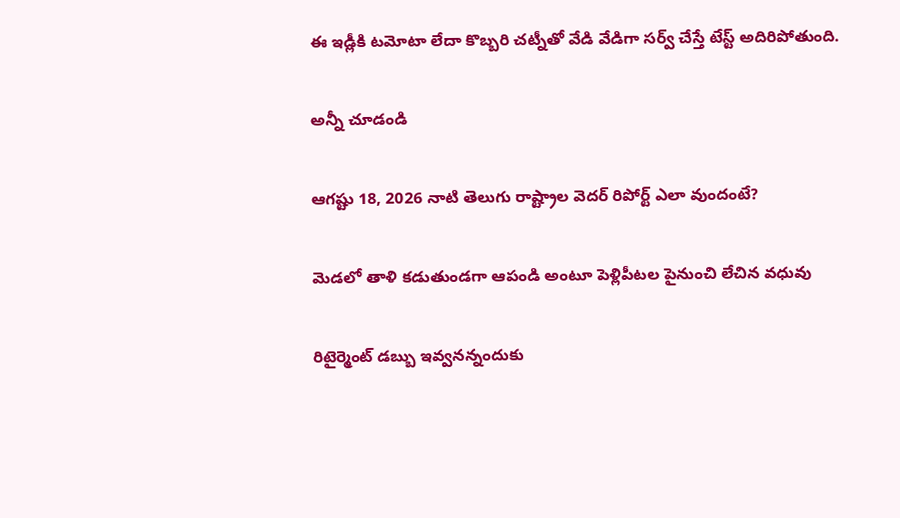ఈ ఇడ్లీకి టమోటా లేదా కొబ్బరి చట్నీతో వేడి వేడిగా సర్వ్ చేస్తే టేస్ట్ అదిరిపోతుంది.

అన్నీ చూడండి

ఆగష్టు 18, 2026 నాటి తెలుగు రాష్ట్రాల వెదర్ రిపోర్ట్ ఎలా వుందంటే?

మెడలో తాళి కడుతుండగా ఆపండి అంటూ పెళ్లిపీటల పైనుంచి లేచిన వధువు

రిటైర్మెంట్ డబ్బు ఇవ్వనన్నందుకు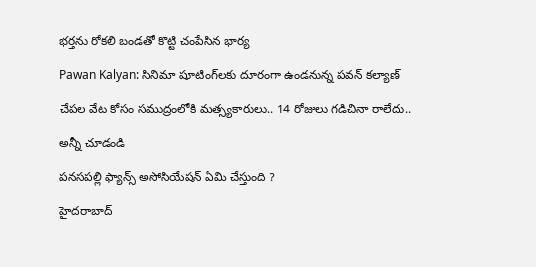భర్తను రోకలి బండతో కొట్టి చంపేసిన భార్య

Pawan Kalyan: సినిమా షూటింగ్‌లకు దూరంగా ఉండనున్న పవన్ కల్యాణ్

చేపల వేట కోసం సముద్రంలోకి మత్స్యకారులు.. 14 రోజులు గడిచినా రాలేదు..

అన్నీ చూడండి

పనసపల్లి ఫ్యాన్స్ అసోసియేషన్ ఏమి చేస్తుంది ?

హైదరాబాద్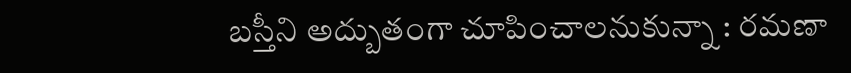బస్తీని అద్బుతంగా చూపించాలనుకున్నా : రమణా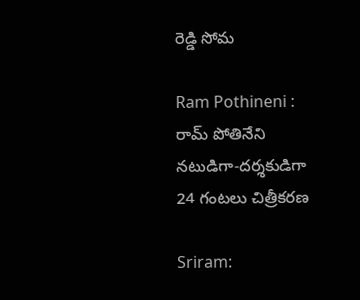రెడ్డి సోమ

Ram Pothineni : రామ్ పోతినేని నటుడిగా-దర్శకుడిగా 24 గంటలు చిత్రీకరణ

Sriram: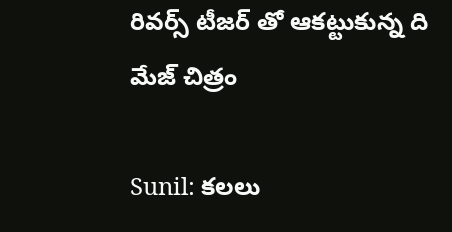రివర్స్ టీజర్ తో ఆకట్టుకున్న ది మేజ్ చిత్రం

Sunil: కలలు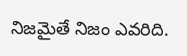నిజమైతే నిజం ఎవరిది.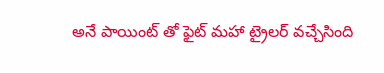అనే పాయింట్ తో ఫైట్ మహా ట్రైలర్ వచ్చేసింది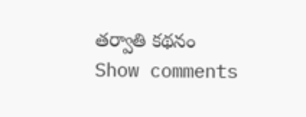తర్వాతి కథనం
Show comments